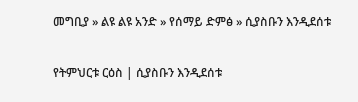መግቢያ » ልዩ ልዩ አንድ » የሰማይ ድምፅ » ሲያስቡን እንዲደሰቱ

የትምህርቱ ርዕስ | ሲያስቡን እንዲደሰቱ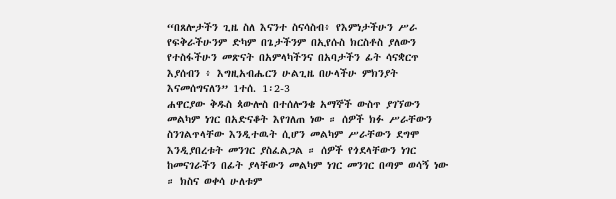“በጸሎታችን ጊዜ ስለ እናንተ ስናሳስብ፥ የእምነታችሁን ሥራ የፍቅራችሁንም ድካም በጌታችንም በኢየሱስ ክርስቶስ ያለውን የተስፋችሁን መጽናት በአምላካችንና በአባታችን ፊት ሳናቋርጥ እያሰብን ፥ እግዚአብሔርን ሁልጊዜ በሁላችሁ ምክንያት እናመሰግናለን” 1ተሰ. 1፡2-3
ሐዋርያው ቅዱስ ጳውሎስ በተሰሎንቄ አማኞች ውስጥ ያገኘውን መልካም ነገር በአድናቆት እየገለጠ ነው ። ሰዎች ክፉ ሥራቸውን ስንገልጥላቸው እንዲተዉት ሲሆን መልካም ሥራቸውን ደግሞ እንዲያበረቱት መንገር ያስፈልጋል ። ሰዎች የጎደላቸውን ነገር ከመናገራችን በፊት ያላቸውን መልካም ነገር መንገር በጣም ወሳኝ ነው ። ክስና ወቀሳ ሁለቱም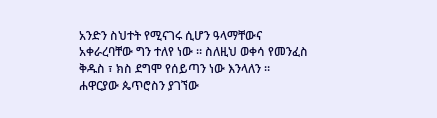አንድን ስህተት የሚናገሩ ሲሆን ዓላማቸውና አቀራረባቸው ግን ተለየ ነው ። ስለዚህ ወቀሳ የመንፈስ ቅዱስ ፣ ክስ ደግሞ የሰይጣን ነው እንላለን ። ሐዋርያው ጴጥሮስን ያገኘው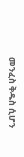መንፈስ ቅዱስ ሲሆን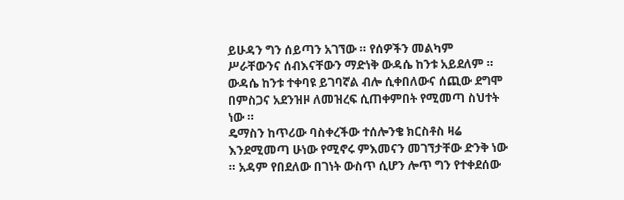ይሁዳን ግን ሰይጣን አገኘው ። የሰዎችን መልካም ሥራቸውንና ሰብእናቸውን ማድነቅ ውዳሴ ከንቱ አይደለም ። ውዳሴ ከንቱ ተቀባዩ ይገባኛል ብሎ ሲቀበለውና ሰጪው ደግሞ በምስጋና አደንዝዞ ለመዝረፍ ሲጠቀምበት የሚመጣ ስህተት ነው ።
ዴማስን ከጥሪው ባስቀረችው ተሰሎንቄ ክርስቶስ ዛሬ እንደሚመጣ ሁነው የሚኖሩ ምእመናን መገኘታቸው ድንቅ ነው ። አዳም የበደለው በገነት ውስጥ ሲሆን ሎጥ ግን የተቀደሰው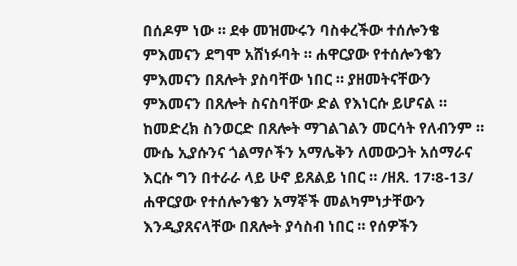በሰዶም ነው ። ደቀ መዝሙሩን ባስቀረችው ተሰሎንቄ ምእመናን ደግሞ አሸነፉባት ። ሐዋርያው የተሰሎንቄን ምእመናን በጸሎት ያስባቸው ነበር ። ያዘመትናቸውን ምእመናን በጸሎት ስናስባቸው ድል የእነርሱ ይሆናል ። ከመድረክ ስንወርድ በጸሎት ማገልገልን መርሳት የለብንም ። ሙሴ ኢያሱንና ጎልማሶችን አማሌቅን ለመውጋት አሰማራና እርሱ ግን በተራራ ላይ ሁኖ ይጸልይ ነበር ። /ዘጸ. 17፡8-13/ ሐዋርያው የተሰሎንቄን አማኞች መልካምነታቸውን እንዲያጸናላቸው በጸሎት ያሳስብ ነበር ። የሰዎችን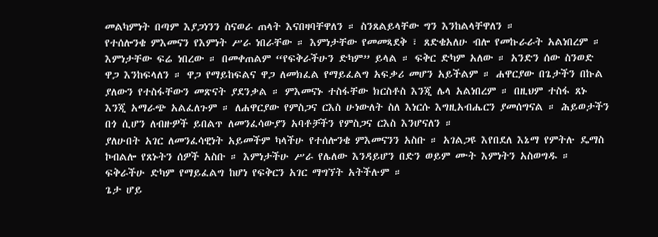መልካምነት በጣም እያጋነንን ስናወራ ጠላት እናበዛባቸዋለን ። ስንጸልይላቸው ግን እንከልላቸዋለን ።
የተሰሎንቄ ምእመናን የእምነት ሥራ ነበራቸው ። እምነታቸው የመመጻደቅ ፣ ጸድቄአለሁ ብሎ የመኩራራት አልነበረም ። እምነታቸው ፍሬ ነበረው ። በመቀጠልም “የፍቅራችሁን ድካም” ይላል ። ፍቅር ድካም አለው ። አንድን ሰው ስንወድ ዋጋ እንከፍላለን ። ዋጋ የማይከፍልና ዋጋ ለመክፈል የማይፈልግ አፍቃሪ መሆን አይችልም ። ሐዋርያው በጌታችን በኩል ያለውን የተስፋቸውን መጽናት ያደንቃል ። ምእመናኑ ተስፋቸው ክርስቶስ እንጂ ሌላ አልነበረም ። በዚህም ተስፋ ጸኑ እንጂ አማራጭ አልፈለጉም ። ለሐዋርያው የምስጋና ርእስ ሁነውለት ስለ እነርሱ እግዚአብሔርን ያመሰግናል ። ሕይወታችን በጎ ሲሆን ለብዙዎች ይበልጥ ለመንፈሳውያን አባቶቻችን የምስጋና ርእስ እንሆናለን ።
ያለሁበት አገር ለመንፈሳዊነት አይመችም ካላችሁ የተሰሎንቄ ምእመናንን አስቡ ። አገልጋዩ እየበደለ እኔማ የምትሉ ዴማስ ኮብልሎ የጸኑትን ሰዎች አስቡ ። እምነታችሁ ሥራ የሌለው እንዳይሆን በድን ወይም ሙት እምነትን አስወግዱ ። ፍቅራችሁ ድካም የማይፈልግ ከሆነ የፍቅርን አገር ማግኘት አትችሉም ።
ጌታ ሆይ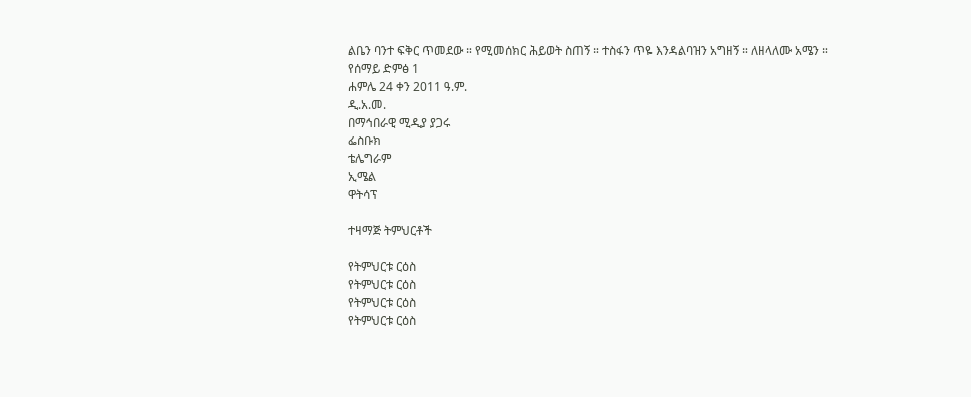ልቤን ባንተ ፍቅር ጥመደው ። የሚመሰክር ሕይወት ስጠኝ ። ተስፋን ጥዬ እንዳልባዝን አግዘኝ ። ለዘላለሙ አሜን ።
የሰማይ ድምፅ 1
ሐምሌ 24 ቀን 2011 ዓ.ም.
ዲ.አ.መ.
በማኅበራዊ ሚዲያ ያጋሩ
ፌስቡክ
ቴሌግራም
ኢሜል
ዋትሳፕ

ተዛማጅ ትምህርቶች

የትምህርቱ ርዕስ
የትምህርቱ ርዕስ
የትምህርቱ ርዕስ
የትምህርቱ ርዕስ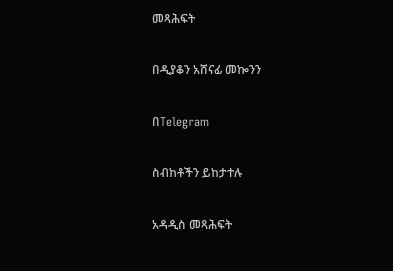መጻሕፍት

በዲያቆን አሸናፊ መኰንን

በTelegram

ስብከቶችን ይከታተሉ

አዳዲስ መጻሕፍት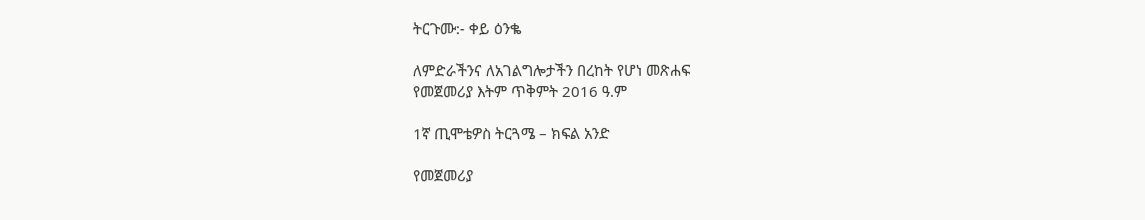ትርጉሙ:- ቀይ ዕንቈ

ለምድራችንና ለአገልግሎታችን በረከት የሆነ መጽሐፍ
የመጀመሪያ እትም ጥቅምት 2016 ዓ.ም

1ኛ ጢሞቴዎስ ትርጓሜ – ክፍል አንድ

የመጀመሪያ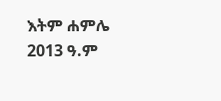እትም ሐምሌ 2013 ዓ.ም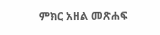ምክር አዘል መጽሐፍ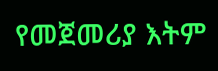የመጀመሪያ እትም